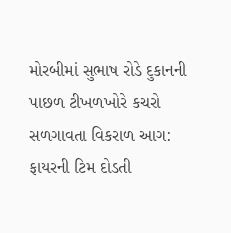મોરબીમાં સુભાષ રોડે દુકાનની પાછળ ટીખળખોરે કચરો સળગાવતા વિકરાળ આગ: ફાયરની ટિમ દોડતી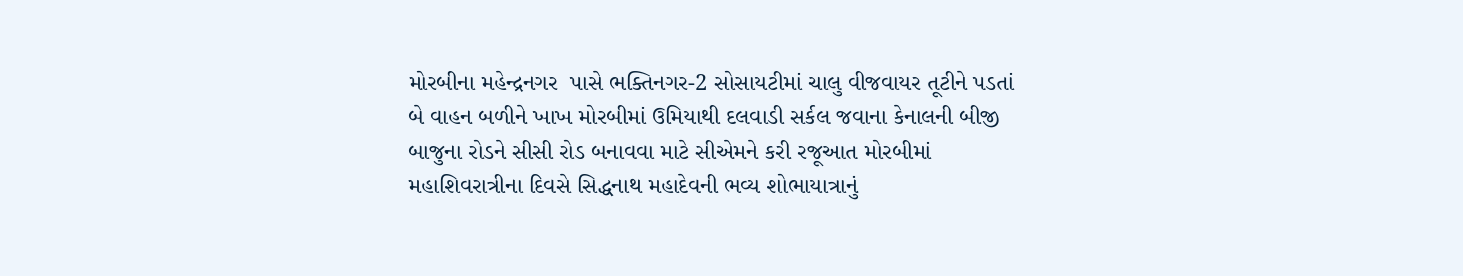મોરબીના મહેન્દ્રનગર  પાસે ભક્તિનગર-2 સોસાયટીમાં ચાલુ વીજવાયર તૂટીને પડતાં બે વાહન બળીને ખાખ મોરબીમાં ઉમિયાથી દલવાડી સર્કલ જવાના કેનાલની બીજી બાજુના રોડને સીસી રોડ બનાવવા માટે સીએમને કરી રજૂઆત મોરબીમાં મહાશિવરાત્રીના દિવસે સિદ્ધનાથ મહાદેવની ભવ્ય શોભાયાત્રાનું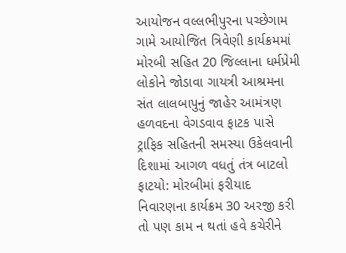આયોજન વલ્લભીપુરના પચ્છેગામ ગામે આયોજિત ત્રિવેણી કાર્યક્રમમાં મોરબી સહિત 20 જિલ્લાના ધર્મપ્રેમી લોકોને જોડાવા ગાયત્રી આશ્રમના સંત લાલબાપુનું જાહેર આમંત્રણ હળવદના વેગડવાવ ફાટક પાસે ટ્રાફિક સહિતની સમસ્યા ઉકેલવાની દિશામાં આગળ વધતું તંત્ર બાટલો ફાટયો: મોરબીમાં ફરીયાદ નિવારણના કાર્યક્રમ 30 અરજી કરી તો પણ કામ ન થતાં હવે કચેરીને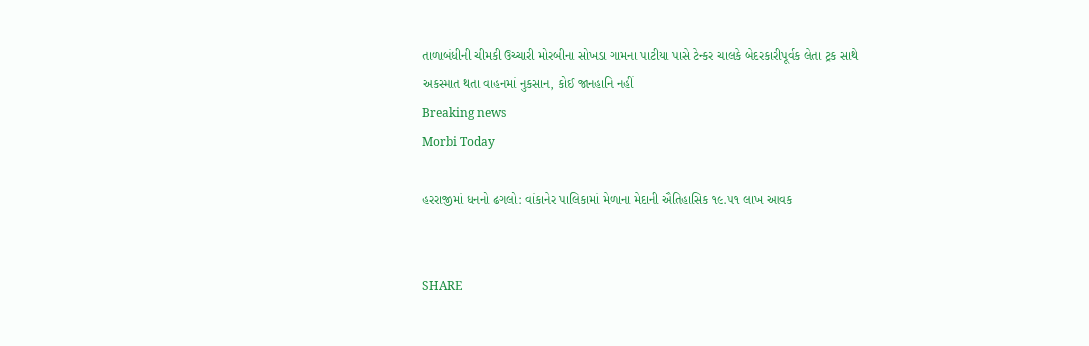તાળાબંધીની ચીમકી ઉચ્ચારી મોરબીના સોખડા ગામના પાટીયા પાસે ટેન્કર ચાલકે બેદરકારીપૂર્વક લેતા ટ્રક સાથે અકસ્માત થતા વાહનમાં નુકસાન, કોઈ જાનહાનિ નહીં
Breaking news
Morbi Today

હરરાજીમાં ધનનો ઢગલો: વાંકાનેર પાલિકામાં મેળાના મેદાની ઐતિહાસિક ૧૯.૫૧ લાખ આવક


SHARE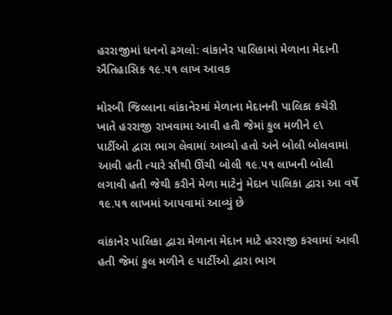હરરાજીમાં ધનનો ઢગલો: વાંકાનેર પાલિકામાં મેળાના મેદાની ઐતિહાસિક ૧૯.૫૧ લાખ આવક

મોરબી જિલ્લાના વાંકાનેરમાં મેળાના મેદાનની પાલિકા કચેરી ખાતે હરરાજી રાખવામા આવી હતી જેમાં કુલ મળીને ૯\ પાર્ટીઓ દ્વારા ભાગ લેવામાં આવ્યો હતો અને બોલી બોલવામાં આવી હતી ત્યારે સૌથી ઊંચી બોલી ૧૯.૫૧ લાખની બોલી લગાવી હતી જેથી કરીને મેળા માટેનું મેદાન પાલિકા દ્વારા આ વર્ષે ૧૯.૫૧ લાખમાં આપવામાં આવ્યું છે

વાંકાનેર પાલિકા દ્વારા મેળાના મેદાન માટે હરરાજી કરવામાં આવી હતી જેમાં કુલ મળીને ૯ પાર્ટીઓ દ્વારા ભાગ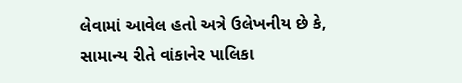લેવામાં આવેલ હતો અત્રે ઉલેખનીય છે કે, સામાન્ય રીતે વાંકાનેર પાલિકા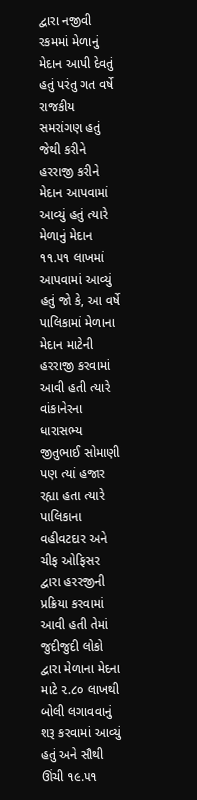દ્વારા નજીવી રકમમાં મેળાનું મેદાન આપી દેવતું હતું પરંતુ ગત વર્ષે રાજકીય સમરાંગણ હતું જેથી કરીને હરરાજી કરીને મેદાન આપવામાં આવ્યું હતું ત્યારે મેળાનું મેદાન ૧૧.૫૧ લાખમાં આપવામાં આવ્યું હતું જો કે, આ વર્ષે પાલિકામાં મેળાના મેદાન માટેની હરરાજી કરવામાં આવી હતી ત્યારે વાંકાનેરના ધારાસભ્ય જીતુભાઈ સોમાણી પણ ત્યાં હજાર રહ્યા હતા ત્યારે પાલિકાના વહીવટદાર અને ચીફ ઓફિસર દ્વારા હરરજીની પ્રક્રિયા કરવામાં આવી હતી તેમાં જુદીજુદી લોકો દ્વારા મેળાના મેદના માટે ૨.૮૦ લાખથી બોલી લગાવવાનું શરૂ કરવામાં આવ્યું હતું અને સૌથી ઊંચી ૧૯.૫૧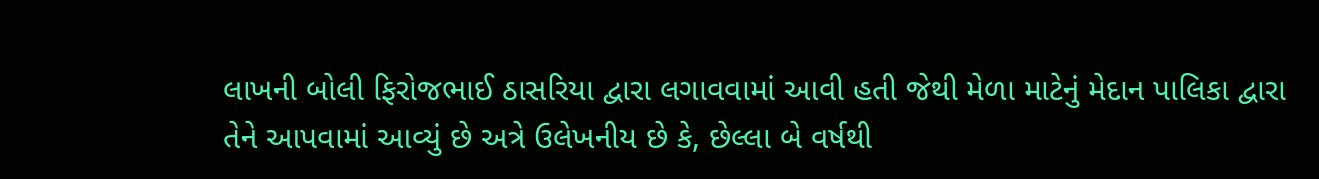લાખની બોલી ફિરોજભાઈ ઠાસરિયા દ્વારા લગાવવામાં આવી હતી જેથી મેળા માટેનું મેદાન પાલિકા દ્વારા તેને આપવામાં આવ્યું છે અત્રે ઉલેખનીય છે કે, છેલ્લા બે વર્ષથી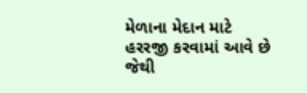મેળાના મેદાન માટે હરરજી કરવામાં આવે છે જેથી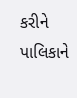કરીને પાલિકાને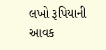લખો રૂપિયાની આવક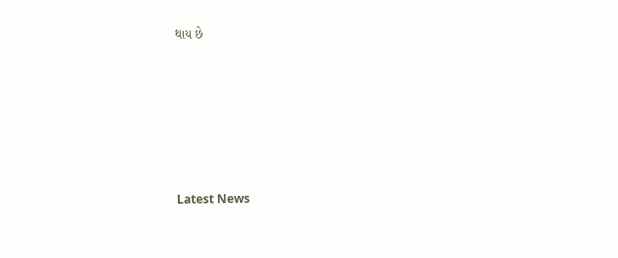થાય છે






Latest News